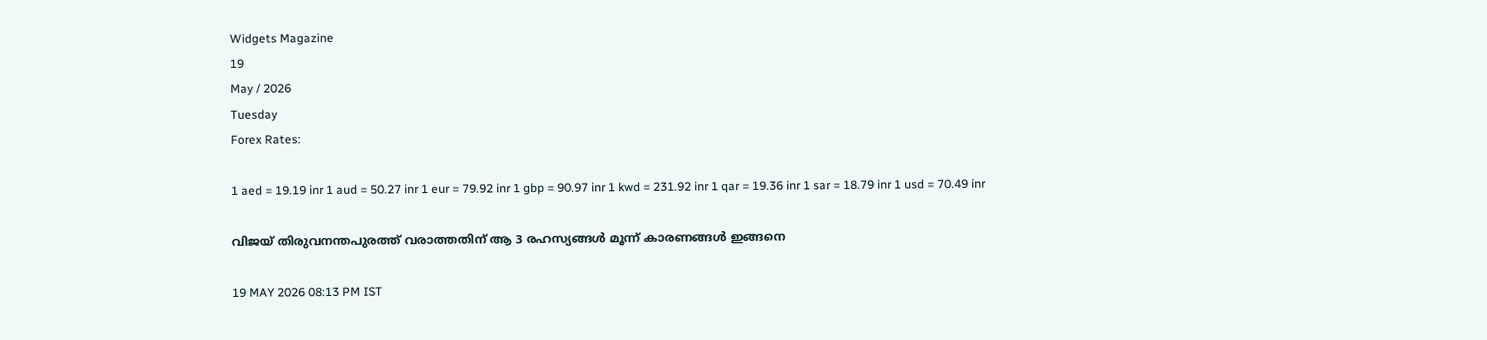Widgets Magazine
19
May / 2026
Tuesday
Forex Rates:

1 aed = 19.19 inr 1 aud = 50.27 inr 1 eur = 79.92 inr 1 gbp = 90.97 inr 1 kwd = 231.92 inr 1 qar = 19.36 inr 1 sar = 18.79 inr 1 usd = 70.49 inr

വിജയ് തിരുവനന്തപുരത്ത് വരാത്തതിന് ആ 3 രഹസ്യങ്ങൾ മൂന്ന് കാരണങ്ങൾ ഇങ്ങനെ

19 MAY 2026 08:13 PM IST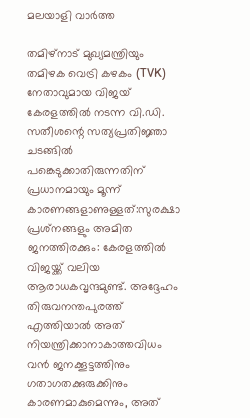മലയാളി വാര്‍ത്ത

തമിഴ്‌നാട് മുഖ്യമന്ത്രിയും തമിഴക വെട്രി കഴകം (TVK) നേതാവുമായ വിജയ് കേരളത്തിൽ നടന്ന വി.ഡി. സതീശന്റെ സത്യപ്രതിജ്ഞാ ചടങ്ങിൽ പങ്കെടുക്കാതിരുന്നതിന് പ്രധാനമായും മൂന്ന് കാരണങ്ങളാണുള്ളത്:സുരക്ഷാ പ്രശ്‌നങ്ങളും അമിത ജനത്തിരക്കും: കേരളത്തിൽ വിജയ്ക്ക് വലിയ ആരാധകവൃന്ദമുണ്ട്. അദ്ദേഹം തിരുവനന്തപുരത്ത് എത്തിയാൽ അത് നിയന്ത്രിക്കാനാകാത്തവിധം വൻ ജനക്കൂട്ടത്തിനും ഗതാഗതക്കുരുക്കിനും കാരണമാകുമെന്നും, അത്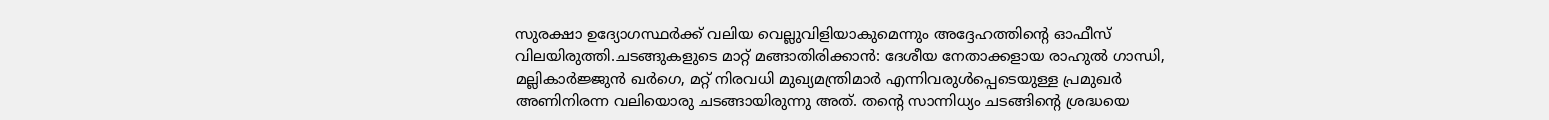സുരക്ഷാ ഉദ്യോഗസ്ഥർക്ക് വലിയ വെല്ലുവിളിയാകുമെന്നും അദ്ദേഹത്തിന്റെ ഓഫീസ് വിലയിരുത്തി.ചടങ്ങുകളുടെ മാറ്റ് മങ്ങാതിരിക്കാൻ: ദേശീയ നേതാക്കളായ രാഹുൽ ഗാന്ധി, മല്ലികാർജ്ജുൻ ഖർഗെ, മറ്റ് നിരവധി മുഖ്യമന്ത്രിമാർ എന്നിവരുൾപ്പെടെയുള്ള പ്രമുഖർ അണിനിരന്ന വലിയൊരു ചടങ്ങായിരുന്നു അത്. തന്റെ സാന്നിധ്യം ചടങ്ങിന്റെ ശ്രദ്ധയെ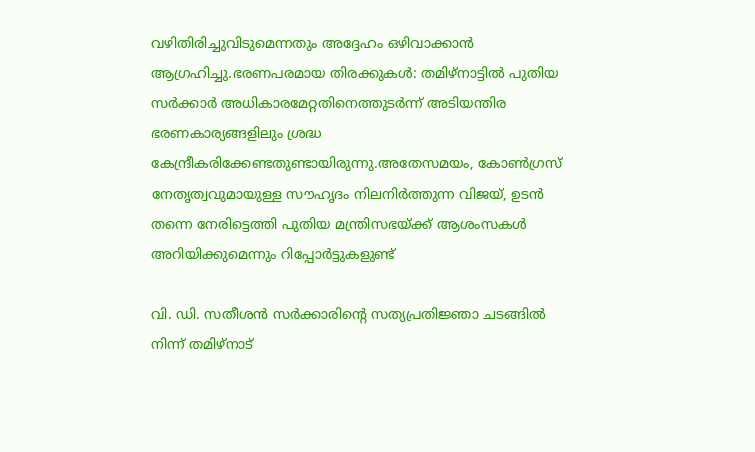വഴിതിരിച്ചുവിടുമെന്നതും അദ്ദേഹം ഒഴിവാക്കാൻ ആഗ്രഹിച്ചു.ഭരണപരമായ തിരക്കുകൾ: തമിഴ്‌നാട്ടിൽ പുതിയ സർക്കാർ അധികാരമേറ്റതിനെത്തുടർന്ന് അടിയന്തിര ഭരണകാര്യങ്ങളിലും ശ്രദ്ധ കേന്ദ്രീകരിക്കേണ്ടതുണ്ടായിരുന്നു.അതേസമയം, കോൺഗ്രസ് നേതൃത്വവുമായുള്ള സൗഹൃദം നിലനിർത്തുന്ന വിജയ്, ഉടൻ തന്നെ നേരിട്ടെത്തി പുതിയ മന്ത്രിസഭയ്ക്ക് ആശംസകൾ അറിയിക്കുമെന്നും റിപ്പോർട്ടുകളുണ്ട്

വി. ഡി. സതീശന്‍ സര്‍ക്കാരിന്റെ സത്യപ്രതിജ്ഞാ ചടങ്ങില്‍ നിന്ന് തമിഴ്നാട്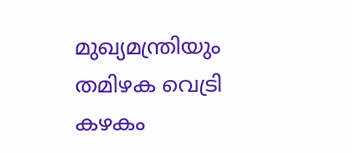മുഖ്യമന്ത്രിയും തമിഴക വെട്രി കഴകം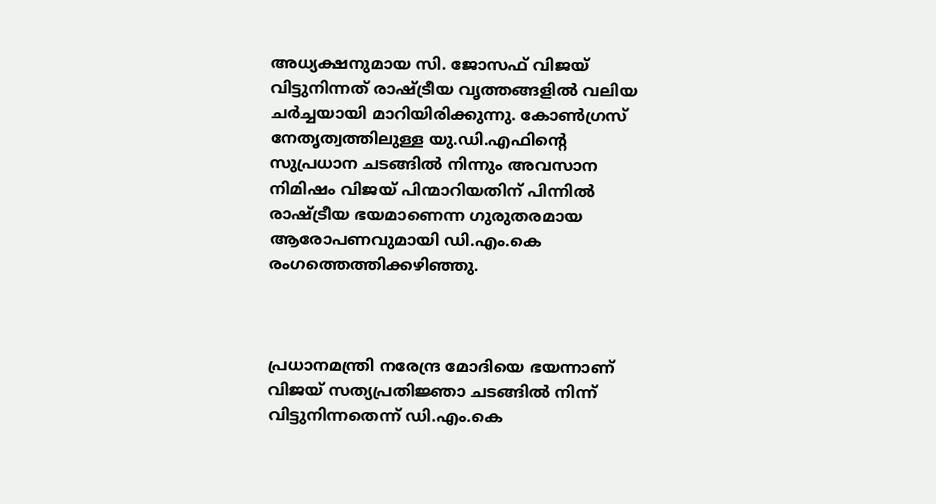അധ്യക്ഷനുമായ സി. ജോസഫ് വിജയ് വിട്ടുനിന്നത് രാഷ്ട്രീയ വൃത്തങ്ങളില്‍ വലിയ ചര്‍ച്ചയായി മാറിയിരിക്കുന്നു. കോണ്‍ഗ്രസ് നേതൃത്വത്തിലുള്ള യു.ഡി.എഫിന്റെ സുപ്രധാന ചടങ്ങില്‍ നിന്നും അവസാന നിമിഷം വിജയ് പിന്മാറിയതിന് പിന്നില്‍ രാഷ്ട്രീയ ഭയമാണെന്ന ഗുരുതരമായ ആരോപണവുമായി ഡി.എം.കെ രംഗത്തെത്തിക്കഴിഞ്ഞു.



പ്രധാനമന്ത്രി നരേന്ദ്ര മോദിയെ ഭയന്നാണ് വിജയ് സത്യപ്രതിജ്ഞാ ചടങ്ങില്‍ നിന്ന് വിട്ടുനിന്നതെന്ന് ഡി.എം.കെ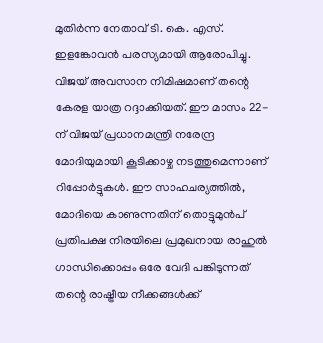മുതിര്‍ന്ന നേതാവ് ടി. കെ. എസ്. ഇളങ്കോവന്‍ പരസ്യമായി ആരോപിച്ചു. വിജയ് അവസാന നിമിഷമാണ് തന്റെ കേരള യാത്ര റദ്ദാക്കിയത്. ഈ മാസം 22-ന് വിജയ് പ്രധാനമന്ത്രി നരേന്ദ്ര മോദിയുമായി കൂടിക്കാഴ്ച നടത്തുമെന്നാണ് റിപ്പോര്‍ട്ടുകള്‍. ഈ സാഹചര്യത്തില്‍, മോദിയെ കാണുന്നതിന് തൊട്ടുമുന്‍പ് പ്രതിപക്ഷ നിരയിലെ പ്രമുഖനായ രാഹുല്‍ ഗാന്ധിക്കൊപ്പം ഒരേ വേദി പങ്കിടുന്നത് തന്റെ രാഷ്ട്രീയ നീക്കങ്ങള്‍ക്ക്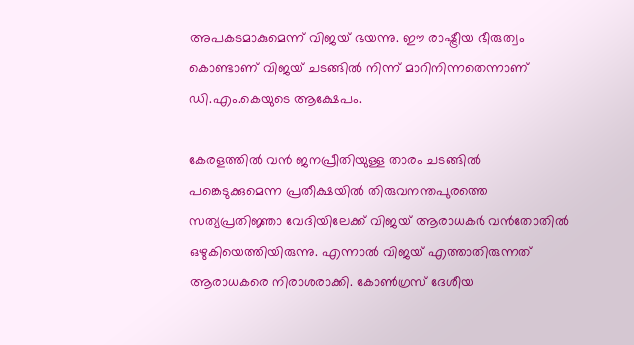അപകടമാകുമെന്ന് വിജയ് ഭയന്നു. ഈ രാഷ്ട്രീയ ഭീരുത്വം കൊണ്ടാണ് വിജയ് ചടങ്ങില്‍ നിന്ന് മാറിനിന്നതെന്നാണ് ഡി.എം.കെയുടെ ആക്ഷേപം.

കേരളത്തില്‍ വന്‍ ജനപ്രീതിയുള്ള താരം ചടങ്ങില്‍ പങ്കെടുക്കുമെന്ന പ്രതീക്ഷയില്‍ തിരുവനന്തപുരത്തെ സത്യപ്രതിജ്ഞാ വേദിയിലേക്ക് വിജയ് ആരാധകര്‍ വന്‍തോതില്‍ ഒഴുകിയെത്തിയിരുന്നു. എന്നാല്‍ വിജയ് എത്താതിരുന്നത് ആരാധകരെ നിരാശരാക്കി. കോണ്‍ഗ്രസ് ദേശീയ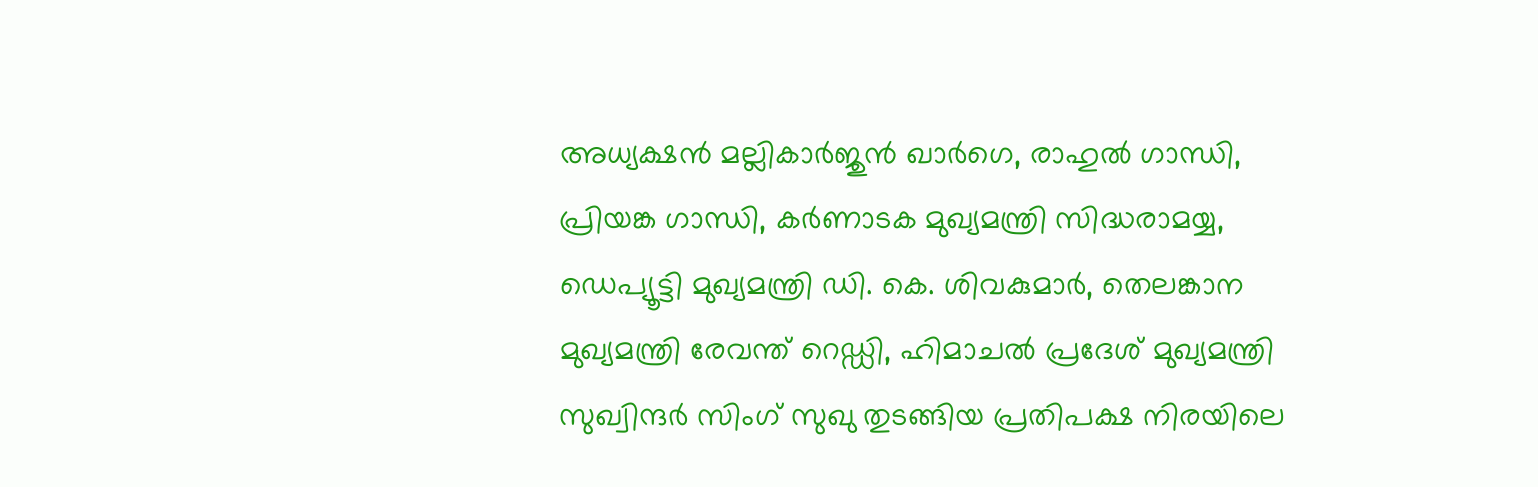അധ്യക്ഷന്‍ മല്ലികാര്‍ജുന്‍ ഖാര്‍ഗെ, രാഹുല്‍ ഗാന്ധി, പ്രിയങ്ക ഗാന്ധി, കര്‍ണാടക മുഖ്യമന്ത്രി സിദ്ധരാമയ്യ, ഡെപ്യൂട്ടി മുഖ്യമന്ത്രി ഡി. കെ. ശിവകുമാര്‍, തെലങ്കാന മുഖ്യമന്ത്രി രേവന്ത് റെഡ്ഡി, ഹിമാചല്‍ പ്രദേശ് മുഖ്യമന്ത്രി സുഖ്വിന്ദര്‍ സിംഗ് സുഖു തുടങ്ങിയ പ്രതിപക്ഷ നിരയിലെ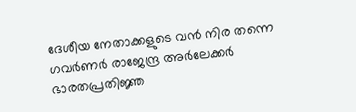ദേശീയ നേതാക്കളുടെ വന്‍ നിര തന്നെ ഗവര്‍ണര്‍ രാജേന്ദ്ര അര്‍ലേക്കര്‍ ഭാരതപ്രതിജ്ഞ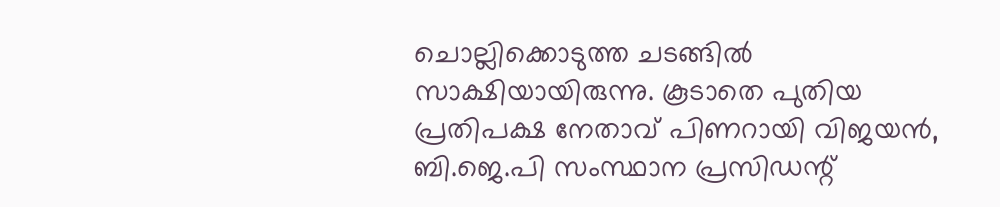ചൊല്ലിക്കൊടുത്ത ചടങ്ങില്‍ സാക്ഷിയായിരുന്നു. കൂടാതെ പുതിയ പ്രതിപക്ഷ നേതാവ് പിണറായി വിജയന്‍, ബി.ജെ.പി സംസ്ഥാന പ്രസിഡന്റ്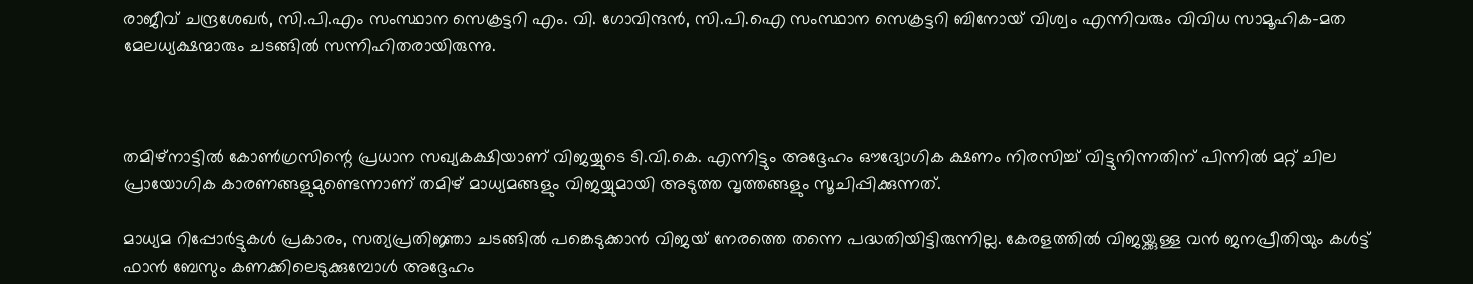രാജീവ് ചന്ദ്രശേഖര്‍, സി.പി.എം സംസ്ഥാന സെക്രട്ടറി എം. വി. ഗോവിന്ദന്‍, സി.പി.ഐ സംസ്ഥാന സെക്രട്ടറി ബിനോയ് വിശ്വം എന്നിവരും വിവിധ സാമൂഹിക-മത മേലധ്യക്ഷന്മാരും ചടങ്ങില്‍ സന്നിഹിതരായിരുന്നു.



തമിഴ്നാട്ടില്‍ കോണ്‍ഗ്രസിന്റെ പ്രധാന സഖ്യകക്ഷിയാണ് വിജയ്യുടെ ടി.വി.കെ. എന്നിട്ടും അദ്ദേഹം ഔദ്യോഗിക ക്ഷണം നിരസിച്ച് വിട്ടുനിന്നതിന് പിന്നില്‍ മറ്റ് ചില പ്രായോഗിക കാരണങ്ങളുമുണ്ടെന്നാണ് തമിഴ് മാധ്യമങ്ങളും വിജയ്യുമായി അടുത്ത വൃത്തങ്ങളും സൂചിപ്പിക്കുന്നത്.

മാധ്യമ റിപ്പോര്‍ട്ടുകള്‍ പ്രകാരം, സത്യപ്രതിജ്ഞാ ചടങ്ങില്‍ പങ്കെടുക്കാന്‍ വിജയ് നേരത്തെ തന്നെ പദ്ധതിയിട്ടിരുന്നില്ല. കേരളത്തില്‍ വിജയ്ക്കുള്ള വന്‍ ജനപ്രീതിയും കള്‍ട്ട് ഫാന്‍ ബേസും കണക്കിലെടുക്കുമ്പോള്‍ അദ്ദേഹം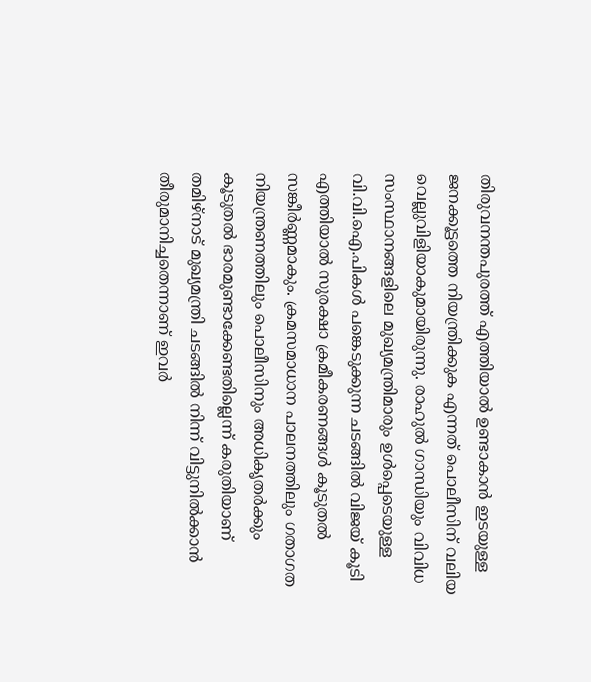തിരുവനന്തപുരത്ത് എത്തിയാല്‍ ഉണ്ടാകാന്‍ ഇടയുള്ള ജനക്കൂട്ടത്തെ നിയന്ത്രിക്കുക എന്നത് പൊലീസിന് വലിയ വെല്ലുവിളിയാകുമായിരുന്നു. രാഹുല്‍ ഗാന്ധിയും വിവിധ സംസ്ഥാനങ്ങളിലെ മുഖ്യമന്ത്രിമാരും ഉള്‍പ്പെടെയുള്ള വി.വി.ഐ.പികള്‍ പങ്കെടുക്കുന്ന ചടങ്ങില്‍ വിജയ് കൂടി എത്തിയാല്‍ സുരക്ഷാ ക്രമീകരണങ്ങള്‍ കൂടുതല്‍ സങ്കീര്‍ണ്ണമാകും. ക്രമസമാധാന പാലനത്തിലും ഗതാഗത നിയന്ത്രണത്തിലും പൊലീസിനും അധികൃതര്‍ക്കും കൂടുതല്‍ ഭാരമുണ്ടാക്കേണ്ടതില്ലെന്ന് കരുതിയാണ് തമിഴ്നാട് മുഖ്യമന്ത്രി ചടങ്ങില്‍ നിന്ന് വിട്ടുനില്‍ക്കാന്‍ തീരുമാനിച്ചതെന്നാണ് ഇവര്‍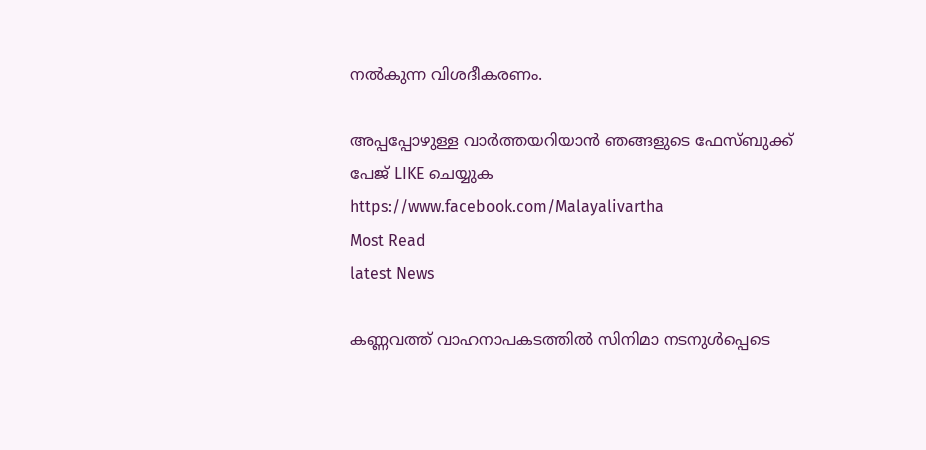നല്‍കുന്ന വിശദീകരണം.

അപ്പപ്പോഴുള്ള വാര്‍ത്തയറിയാന്‍ ഞങ്ങളുടെ ഫേസ്‌ബുക്ക്‌ പേജ് LIKE ചെയ്യുക
https://www.facebook.com/Malayalivartha
Most Read
latest News

കണ്ണവത്ത് വാഹനാപകടത്തില്‍ സിനിമാ നടനുള്‍പ്പെടെ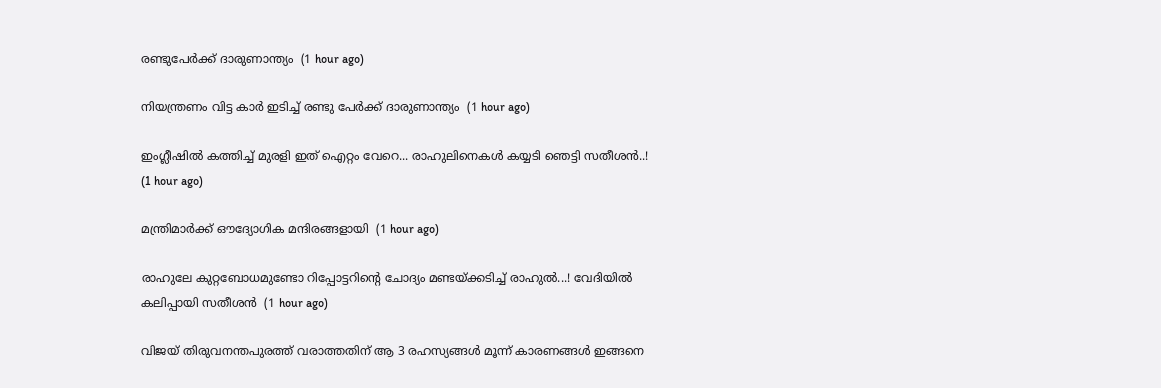രണ്ടുപേര്‍ക്ക് ദാരുണാന്ത്യം  (1 hour ago)

നിയന്ത്രണം വിട്ട കാർ ഇടിച്ച് രണ്ടു പേർക്ക് ദാരുണാന്ത്യം  (1 hour ago)

ഇംഗ്ലീഷിൽ കത്തിച്ച് മുരളി ഇത് ഐറ്റം വേറെ... രാഹുലിനെകൾ കയ്യടി ഞെട്ടി സതീശൻ..!  (1 hour ago)

മന്ത്രിമാര്‍ക്ക് ഔദ്യോഗിക മന്ദിരങ്ങളായി  (1 hour ago)

രാഹുലേ കുറ്റബോധമുണ്ടോ റിപ്പോട്ടറിന്റെ ചോദ്യം മണ്ടയ്ക്കടിച്ച് രാഹുൽ...! വേദിയിൽ കലിപ്പായി സതീശൻ  (1 hour ago)

വിജയ് തിരുവനന്തപുരത്ത് വരാത്തതിന് ആ 3 രഹസ്യങ്ങൾ മൂന്ന് കാരണങ്ങൾ ഇങ്ങനെ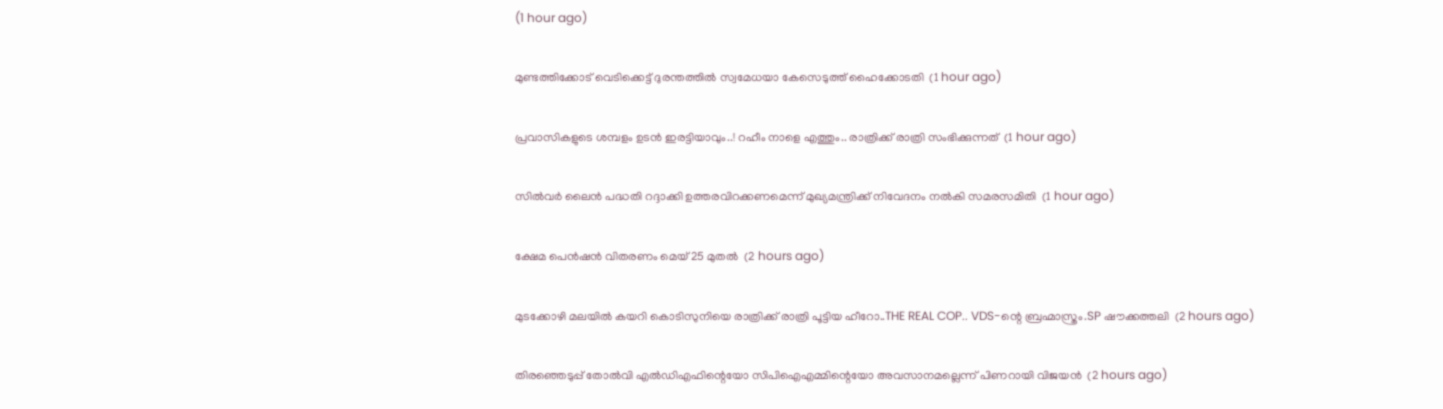(1 hour ago)

മുണ്ടത്തിക്കോട് വെടിക്കെട്ട് ദുരന്തത്തില്‍ സ്വമേധയാ കേസെടുത്ത് ഹൈക്കോടതി  (1 hour ago)

പ്രവാസികളുടെ ശമ്പളം ഉടൻ ഇരട്ടിയാവും..! റഹീം നാളെ എത്തും.. രാത്രിക്ക് രാത്രി സംഭിക്കുന്നത്  (1 hour ago)

സില്‍വര്‍ ലൈന്‍ പദ്ധതി റദ്ദാക്കി ഉത്തരവിറക്കണമെന്ന് മുഖ്യമന്ത്രിക്ക് നിവേദനം നല്‍കി സമരസമിതി  (1 hour ago)

ക്ഷേമ പെന്‍ഷന്‍ വിതരണം മെയ് 25 മുതല്‍  (2 hours ago)

മുടക്കോഴി മലയിൽ കയറി കൊടിസുനിയെ രാത്രിക്ക് രാത്രി പൂട്ടിയ ഹീറോ..THE REAL COP.. VDS-ന്റെ ബ്രഹ്മാസ്ത്രം.SP ഷൗക്കത്തലി  (2 hours ago)

തിരഞ്ഞെടുപ്പ് തോല്‍വി എല്‍ഡിഎഫിന്റെയോ സിപിഐഎമ്മിന്റെയോ അവസാനമല്ലെന്ന് പിണറായി വിജയന്‍  (2 hours ago)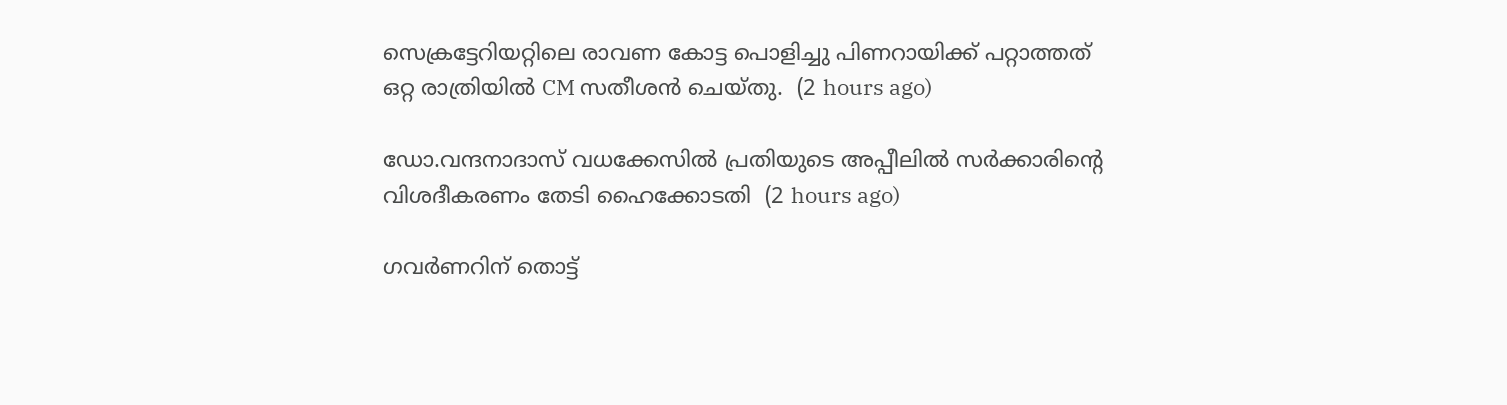സെക്രട്ടേറിയറ്റിലെ രാവണ കോട്ട പൊളിച്ചു പിണറായിക്ക് പറ്റാത്തത് ഒറ്റ രാത്രിയിൽ CM സതീശൻ ചെയ്തു.  (2 hours ago)

ഡോ.വന്ദനാദാസ് വധക്കേസില്‍ പ്രതിയുടെ അപ്പീലില്‍ സര്‍ക്കാരിന്റെ വിശദീകരണം തേടി ഹൈക്കോടതി  (2 hours ago)

ഗവർണറിന് തൊട്ട്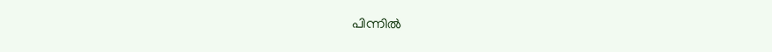പിന്നിൽ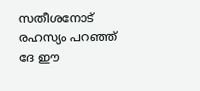സതീശനോട് രഹസ്യം പറഞ്ഞ് ദേ ഈ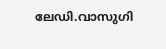ലേഡി.വാസുഗി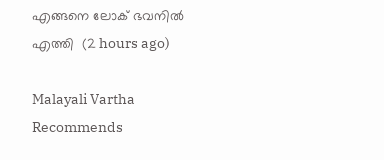എങ്ങനെ ലോക് ഭവനിൽ എത്തി  (2 hours ago)

Malayali Vartha Recommends